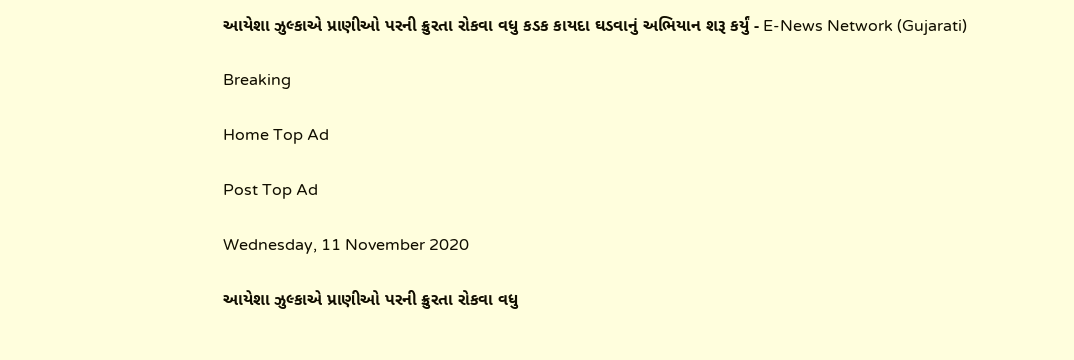આયેશા ઝુલ્કાએ પ્રાણીઓ પરની ક્રુરતા રોકવા વધુ કડક કાયદા ઘડવાનું અભિયાન શરૂ કર્યું - E-News Network (Gujarati)

Breaking

Home Top Ad

Post Top Ad

Wednesday, 11 November 2020

આયેશા ઝુલ્કાએ પ્રાણીઓ પરની ક્રુરતા રોકવા વધુ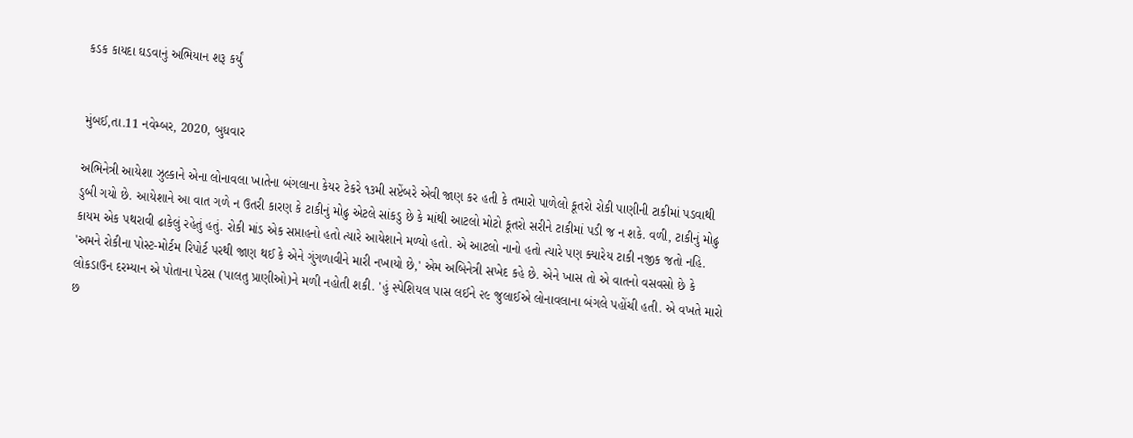કડક કાયદા ઘડવાનું અભિયાન શરૂ કર્યું


મુંબઈ,તા.11 નવેમ્બર, 2020, બુધવાર

અભિનેત્રી આયેશા ઝુલ્કાને એના લોનાવલા ખાતેના બંગલાના કેયર ટેકરે ૧૩મી સપ્ટેંબરે એવી જાણ કર હતી કે તમારો પાળેલો કૂતરો રોકી પાણીની ટાકીમાં પડવાથી ડુબી ગયો છે. આયેશાને આ વાત ગળે ન ઉતરી કારણ કે ટાકીનું મોઢુ એટલે સાંકડુ છે કે માંથી આટલો મોટો કૂતરો સરીને ટાકીમાં પડી જ ન શકે. વળી, ટાકીનું મોઢુ કાયમ એક પથરાવી ઢાકેલું રહેતું હતું. રોકી માંડ એક સપ્તાહનો હતો ત્યારે આયેશાને મળ્યો હતો. એ આટલો નાનો હતો ત્યારે પણ ક્યારેય ટાકી નજીક જતો નહિ. 'અમને રોકીના પોસ્ટ-મોર્ટમ રિપોર્ટ પરથી જાણ થઈ કે એને ગુંગળાવીને મારી નખાયો છે,' એમ અબિનેત્રી સખેદ કહે છે. એને ખાસ તો એ વાતનો વસવસો છે કે લોકડાઉન દરમ્યાન એ પોતાના પેટસ (પાલતુ પ્રાણીઓ)ને મળી નહોતી શકી. 'હું સ્પેશિયલ પાસ લઈને ૨૯ જુલાઈએ લોનાવલાના બંગલે પહોંચી હતી. એ વખતે મારો છ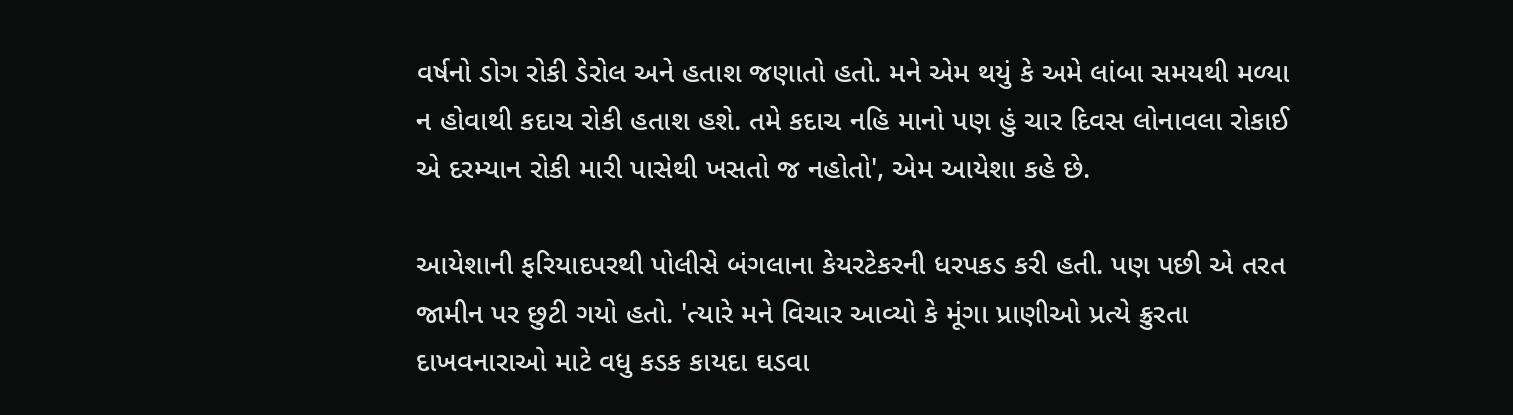વર્ષનો ડોગ રોકી ડેરોલ અને હતાશ જણાતો હતો. મને એમ થયું કે અમે લાંબા સમયથી મળ્યા ન હોવાથી કદાચ રોકી હતાશ હશે. તમે કદાચ નહિ માનો પણ હું ચાર દિવસ લોનાવલા રોકાઈ એ દરમ્યાન રોકી મારી પાસેથી ખસતો જ નહોતો', એમ આયેશા કહે છે.

આયેશાની ફરિયાદપરથી પોલીસે બંગલાના કેયરટેકરની ધરપકડ કરી હતી. પણ પછી એ તરત જામીન પર છુટી ગયો હતો. 'ત્યારે મને વિચાર આવ્યો કે મૂંગા પ્રાણીઓ પ્રત્યે ક્રુરતા દાખવનારાઓ માટે વધુ કડક કાયદા ઘડવા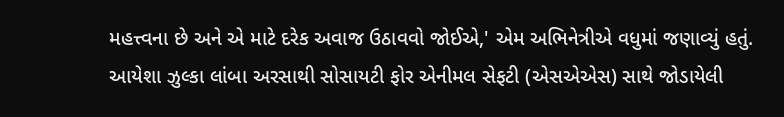મહત્ત્વના છે અને એ માટે દરેક અવાજ ઉઠાવવો જોઈએ,' એમ અભિનેત્રીએ વધુમાં જણાવ્યું હતું. આયેશા ઝુલ્કા લાંબા અરસાથી સોસાયટી ફોર એનીમલ સેફટી (એસએએસ) સાથે જોડાયેલી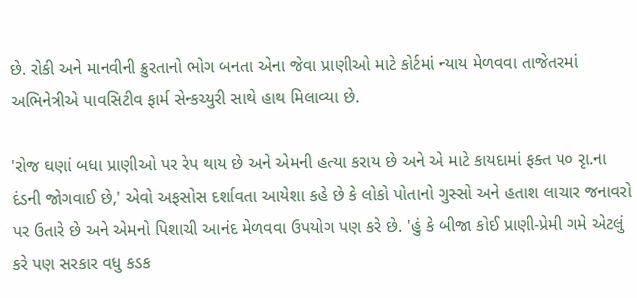છે. રોકી અને માનવીની ક્રુરતાનો ભોગ બનતા એના જેવા પ્રાણીઓ માટે કોર્ટમાં ન્યાય મેળવવા તાજેતરમાં અભિનેત્રીએ પાવસિટીવ ફાર્મ સેન્કચ્યુરી સાથે હાથ મિલાવ્યા છે.

'રોજ ઘણાં બધા પ્રાણીઓ પર રેપ થાય છે અને એમની હત્યા કરાય છે અને એ માટે કાયદામાં ફક્ત ૫૦ રૃા.ના દંડની જોગવાઈ છે,' એવો અફસોસ દર્શાવતા આયેશા કહે છે કે લોકો પોતાનો ગુસ્સો અને હતાશ લાચાર જનાવરો પર ઉતારે છે અને એમનો પિશાચી આનંદ મેળવવા ઉપયોગ પણ કરે છે. 'હું કે બીજા કોઈ પ્રાણી-પ્રેમી ગમે એટલું કરે પણ સરકાર વધુ કડક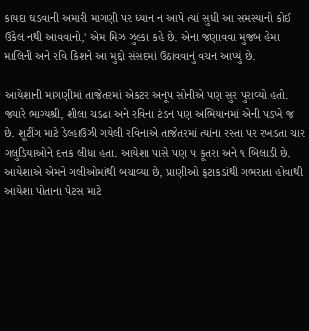કાયદા ઘડવાની અમારી માગણી પર ધ્યાન ન આપે ત્યાં સુધી આ સમસ્યાનો કોઈ ઉકેલ નથી આવવાનો,' એમ મિઝ ઝુલ્કા કહે છે. એના જણાવવા મુજબ હેમા માલિની અને રવિ કિશને આ મુદ્દો સંસદમાં ઉઠાવવાનું વચન આપ્યું છે.

આયેશાની માગણીમાં તાજેતરમાં એકટર અનૂપ સોનીએ પણ સુર પુરાવ્યો હતો. જ્યારે ભાગ્યશ્રી, શીલા ચડઢા અને રવિના ટંડન પણ અભિયાનમાં એની પડખે જ છે. શૂટીંગ માટે ડેલ્હાઉઝી ગયેલી રવિનાએ તાજેતરમાં ત્યાંના રસ્તા પર રખડતા ચાર ગલુડિયાઓને દત્તક લીધા હતા. આયેશા પાસે પણ ૫ કૂતરા અને ૧ બિલાડી છે. આયેશાએ એમને ગલીઓમાંથી બચાવ્યા છે, પ્રાણીઓ ફટાકડાંથી ગભરાતા હોવાથી આયેશા પોતાના પેટસ માટે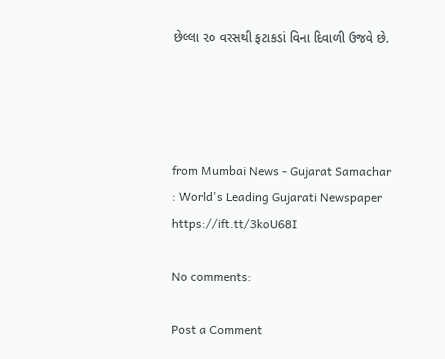છેલ્લા ૨૦ વરસથી ફટાકડાં વિના દિવાળી ઉજવે છે.




from Mumbai News - Gujarat Samachar : World's Leading Gujarati Newspaper https://ift.tt/3koU68I

No comments:

Post a Comment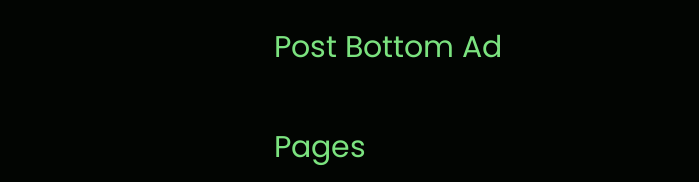Post Bottom Ad

Pages